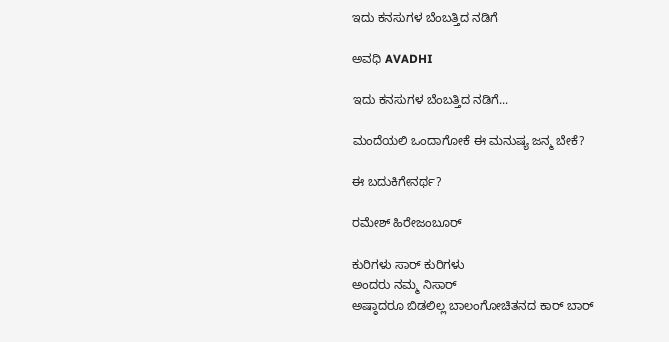ಇದು ಕನಸುಗಳ ಬೆಂಬತ್ತಿದ ನಡಿಗೆ‍

ಅವಧಿ AVADHI

ಇದು ಕನಸುಗಳ ಬೆಂಬತ್ತಿದ ನಡಿಗೆ...

ಮಂದೆಯಲಿ ಒಂದಾಗೋಕೆ ಈ ಮನುಷ್ಯ ಜನ್ಮ ಬೇಕೆ?

ಈ ಬದುಕಿಗೇನರ್ಥ?

ರಮೇಶ್ ಹಿರೇಜಂಬೂರ್

ಕುರಿಗಳು ಸಾರ್ ಕುರಿಗಳು
ಅಂದರು ನಮ್ಮ ನಿಸಾರ್
ಅಷ್ಠಾದರೂ ಬಿಡಲಿಲ್ಲ ಬಾಲಂಗೋಚಿತನದ ಕಾರ್ ಬಾರ್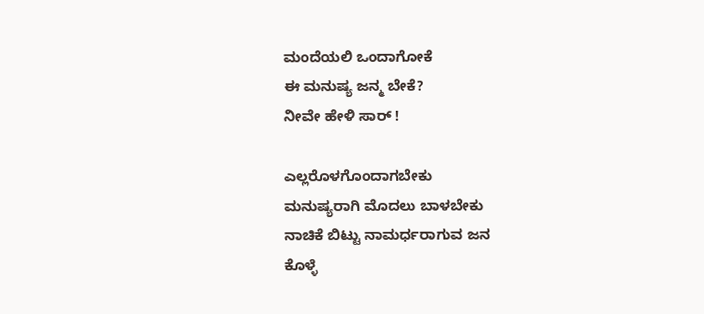ಮಂದೆಯಲಿ ಒಂದಾಗೋಕೆ
ಈ ಮನುಷ್ಯ ಜನ್ಮ ಬೇಕೆ?
ನೀವೇ ಹೇಳಿ ಸಾರ್ !

ಎಲ್ಲರೊಳಗೊಂದಾಗಬೇಕು
ಮನುಷ್ಯರಾಗಿ ಮೊದಲು ಬಾಳಬೇಕು
ನಾಚಿಕೆ ಬಿಟ್ಟು ನಾಮರ್ಧರಾಗುವ ಜನ
ಕೊಳ್ಳೆ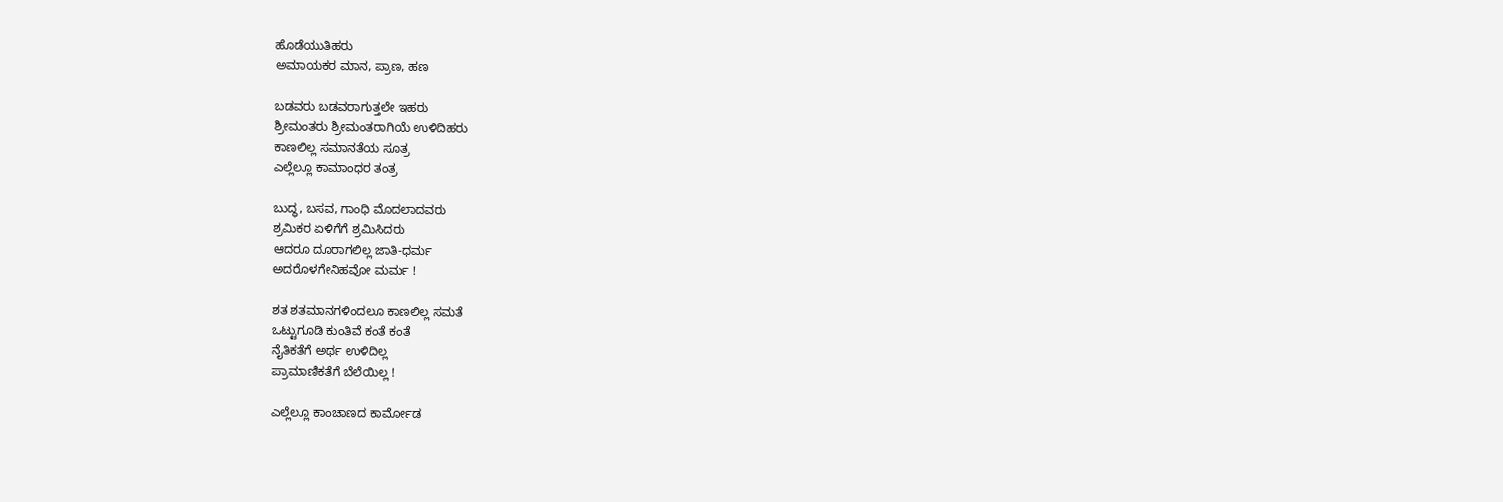ಹೊಡೆಯುತಿಹರು
ಅಮಾಯಕರ ಮಾನ, ಪ್ರಾಣ, ಹಣ

ಬಡವರು ಬಡವರಾಗುತ್ತಲೇ ಇಹರು
ಶ್ರೀಮಂತರು ಶ್ರೀಮಂತರಾಗಿಯೆ ಉಳಿದಿಹರು
ಕಾಣಲಿಲ್ಲ ಸಮಾನತೆಯ ಸೂತ್ರ
ಎಲ್ಲೆಲ್ಲೂ ಕಾಮಾಂಧರ ತಂತ್ರ

ಬುದ್ಧ, ಬಸವ, ಗಾಂಧಿ ಮೊದಲಾದವರು
ಶ್ರಮಿಕರ ಏಳಿಗೆಗೆ ಶ್ರಮಿಸಿದರು
ಆದರೂ ದೂರಾಗಲಿಲ್ಲ ಜಾತಿ-ಧರ್ಮ
ಅದರೊಳಗೇನಿಹವೋ ಮರ್ಮ !

ಶತ ಶತಮಾನಗಳಿಂದಲೂ ಕಾಣಲಿಲ್ಲ ಸಮತೆ
ಒಟ್ಟುಗೂಡಿ ಕುಂತಿವೆ ಕಂತೆ ಕಂತೆ
ನೈತಿಕತೆಗೆ ಅರ್ಥ ಉಳಿದಿಲ್ಲ
ಪ್ರಾಮಾಣಿಕತೆಗೆ ಬೆಲೆಯಿಲ್ಲ !

ಎಲ್ಲೆಲ್ಲೂ ಕಾಂಚಾಣದ ಕಾರ್ಮೋಡ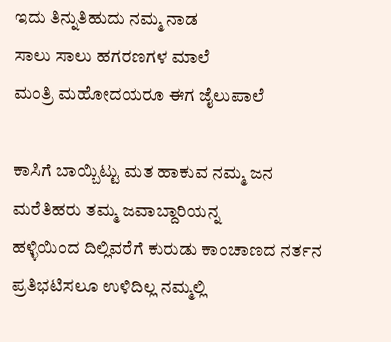ಇದು ತಿನ್ನುತಿಹುದು ನಮ್ಮ ನಾಡ
ಸಾಲು ಸಾಲು ಹಗರಣಗಳ ಮಾಲೆ
ಮಂತ್ರಿ ಮಹೋದಯರೂ ಈಗ ಜೈಲುಪಾಲೆ

ಕಾಸಿಗೆ ಬಾಯ್ಬಿಟ್ಟು ಮತ ಹಾಕುವ ನಮ್ಮ ಜನ
ಮರೆತಿಹರು ತಮ್ಮ ಜವಾಬ್ದಾರಿಯನ್ನ
ಹಳ್ಳಿಯಿಂದ ದಿಲ್ಲಿವರೆಗೆ ಕುರುಡು ಕಾಂಚಾಣದ ನರ್ತನ
ಪ್ರತಿಭಟಿಸಲೂ ಉಳಿದಿಲ್ಲ ನಮ್ಮಲ್ಲಿ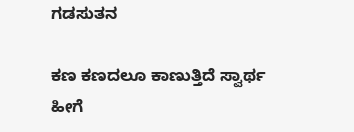ಗಡಸುತನ

ಕಣ ಕಣದಲೂ ಕಾಣುತ್ತಿದೆ ಸ್ವಾರ್ಥ
ಹೀಗೆ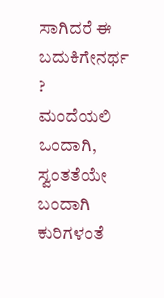ಸಾಗಿದರೆ ಈ ಬದುಕಿಗೇನರ್ಥ ?
ಮಂದೆಯಲಿ ಒಂದಾಗಿ, ಸ್ವಂತತೆಯೇ ಬಂದಾಗಿ
ಕುರಿಗಳಂತೆ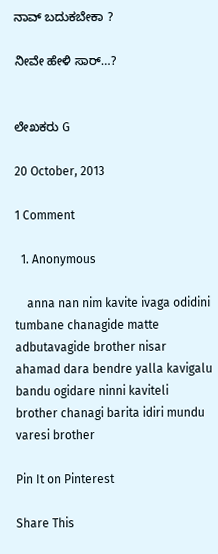ನಾವ್ ಬದುಕಬೇಕಾ ?

ನೀವೇ ಹೇಳಿ ಸಾರ್…?


ಲೇಖಕರು G

20 October, 2013

1 Comment

  1. Anonymous

    anna nan nim kavite ivaga odidini tumbane chanagide matte adbutavagide brother nisar ahamad dara bendre yalla kavigalu bandu ogidare ninni kaviteli brother chanagi barita idiri mundu varesi brother

Pin It on Pinterest

Share This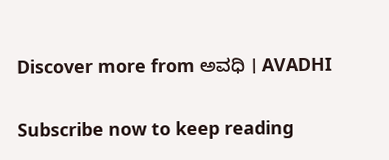Discover more from ಅವಧಿ । AVADHI

Subscribe now to keep reading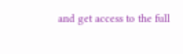and get access to the full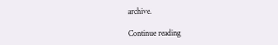archive.

Continue reading